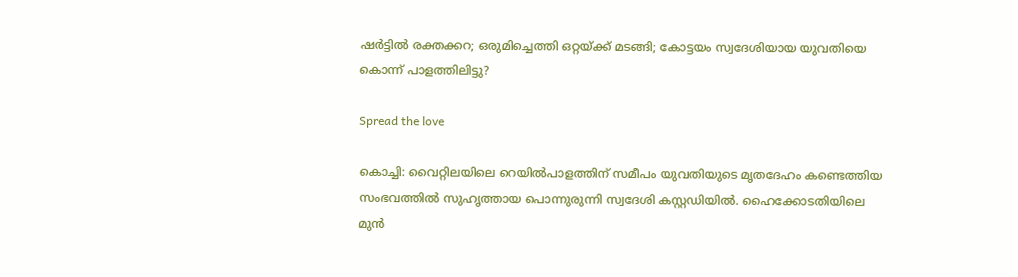ഷർട്ടിൽ രക്തക്കറ; ഒരുമിച്ചെത്തി ഒറ്റയ്ക്ക് മടങ്ങി; കോട്ടയം സ്വദേശിയായ യുവതിയെ കൊന്ന് പാളത്തിലിട്ടു?

Spread the love

കൊച്ചി: വൈറ്റിലയിലെ റെയിൽപാളത്തിന് സമീപം യുവതിയുടെ മൃതദേഹം കണ്ടെത്തിയ സംഭവത്തിൽ സുഹൃത്തായ പൊന്നുരുന്നി സ്വദേശി കസ്റ്റഡിയിൽ. ഹൈക്കോടതിയിലെ മുൻ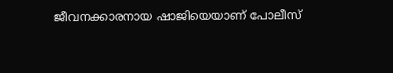ജീവനക്കാരനായ ഷാജിയെയാണ് പോലീസ്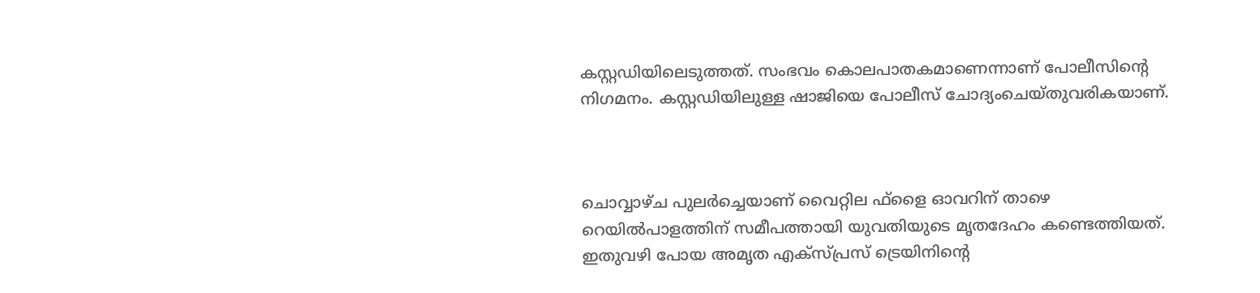കസ്റ്റഡിയിലെടുത്തത്. സംഭവം കൊലപാതകമാണെന്നാണ് പോലീസിന്റെ നിഗമനം. കസ്റ്റഡിയിലുള്ള ഷാജിയെ പോലീസ് ചോദ്യംചെയ്തുവരികയാണ്.



ചൊവ്വാഴ്ച പുലർച്ചെയാണ് വൈറ്റില ഫ്ളൈ ഓവറിന് താഴെ റെയിൽപാളത്തിന് സമീപത്തായി യുവതിയുടെ മൃതദേഹം കണ്ടെത്തിയത്. ഇതുവഴി പോയ അമൃത എക്സ്പ്രസ് ട്രെയിനിന്റെ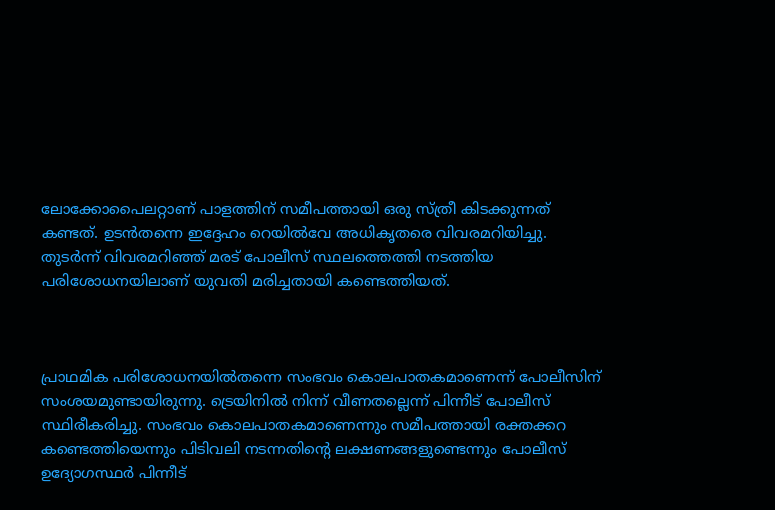ലോക്കോപൈലറ്റാണ് പാളത്തിന് സമീപത്തായി ഒരു സ്ത്രീ കിടക്കുന്നത് കണ്ടത്. ഉടൻതന്നെ ഇദ്ദേഹം റെയിൽവേ അധികൃതരെ വിവരമറിയിച്ചു. തുടർന്ന് വിവരമറിഞ്ഞ് മരട് പോലീസ് സ്ഥലത്തെത്തി നടത്തിയ പരിശോധനയിലാണ് യുവതി മരിച്ചതായി കണ്ടെത്തിയത്.



പ്രാഥമിക പരിശോധനയിൽതന്നെ സംഭവം കൊലപാതകമാണെന്ന് പോലീസിന് സംശയമുണ്ടായിരുന്നു. ട്രെയിനിൽ നിന്ന് വീണതല്ലെന്ന് പിന്നീട് പോലീസ് സ്ഥിരീകരിച്ചു. സംഭവം കൊലപാതകമാണെന്നും സമീപത്തായി രക്തക്കറ കണ്ടെത്തിയെന്നും പിടിവലി നടന്നതിന്റെ ലക്ഷണങ്ങളുണ്ടെന്നും പോലീസ് ഉദ്യോഗസ്ഥർ പിന്നീട്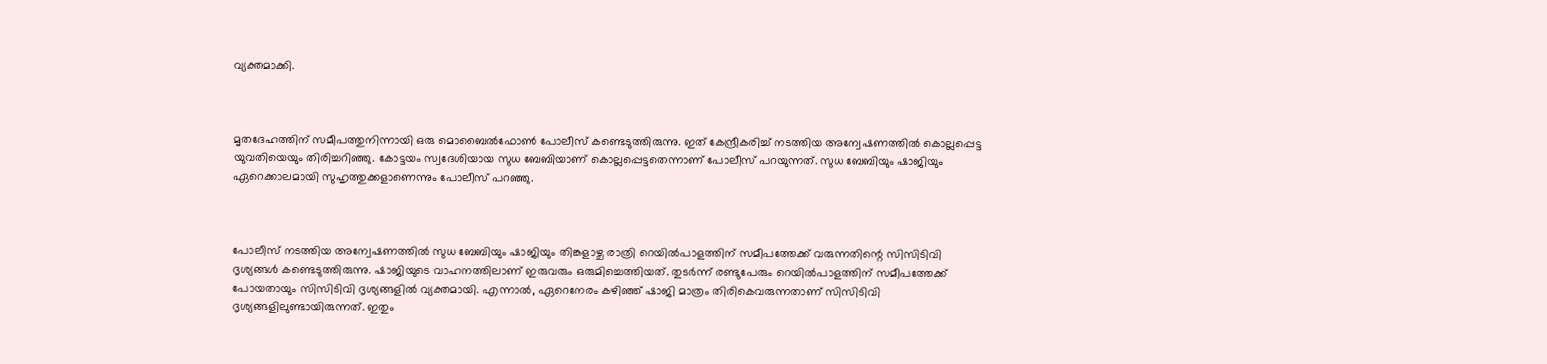വ്യക്തമാക്കി.



മൃതദേഹത്തിന് സമീപത്തുനിന്നായി ഒരു മൊബൈൽഫോൺ പോലീസ് കണ്ടെടുത്തിരുന്നു. ഇത് കേന്ദ്രീകരിച്ച് നടത്തിയ അന്വേഷണത്തിൽ കൊല്ലപ്പെട്ട യുവതിയെയും തിരിച്ചറിഞ്ഞു. കോട്ടയം സ്വദേശിയായ സുധ ബേബിയാണ് കൊല്ലപ്പെട്ടതെന്നാണ് പോലീസ് പറയുന്നത്. സുധ ബേബിയും ഷാജിയും ഏറെക്കാലമായി സുഹൃത്തുക്കളാണെന്നും പോലീസ് പറഞ്ഞു.



പോലീസ് നടത്തിയ അന്വേഷണത്തിൽ സുധ ബേബിയും ഷാജിയും തിങ്കളാഴ്ച രാത്രി റെയിൽപാളത്തിന് സമീപത്തേക്ക് വരുന്നതിന്റെ സിസിടിവി ദൃശ്യങ്ങൾ കണ്ടെടുത്തിരുന്നു. ഷാജിയുടെ വാഹനത്തിലാണ് ഇരുവരും ഒരുമിച്ചെത്തിയത്. തുടർന്ന് രണ്ടുപേരും റെയിൽപാളത്തിന് സമീപത്തേക്ക് പോയതായും സിസിടിവി ദൃശ്യങ്ങളിൽ വ്യക്തമായി. എന്നാൽ, ഏറെനേരം കഴിഞ്ഞ് ഷാജി മാത്രം തിരികെവരുന്നതാണ് സിസിടിവി ദൃശ്യങ്ങളിലുണ്ടായിരുന്നത്. ഇതും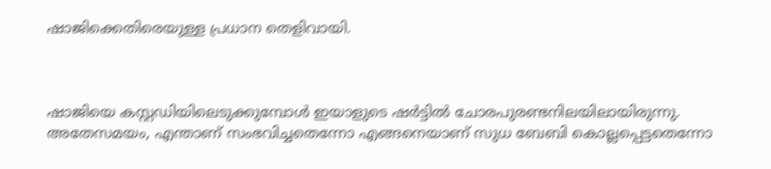ഷാജിക്കെതിരെയുള്ള പ്രധാന തെളിവായി.



ഷാജിയെ കസ്റ്റഡിയിലെടുക്കുമ്പോൾ ഇയാളുടെ ഷർട്ടിൽ ചോരപുരണ്ടനിലയിലായിരുന്നു. അതേസമയം, എന്താണ് സംഭവിച്ചതെന്നോ എങ്ങനെയാണ് സുധ ബേബി കൊല്ലപ്പെട്ടതെന്നോ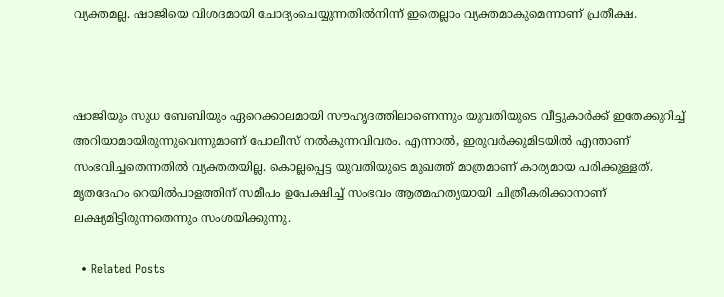വ്യക്തമല്ല. ഷാജിയെ വിശദമായി ചോദ്യംചെയ്യുന്നതിൽനിന്ന് ഇതെല്ലാം വ്യക്തമാകുമെന്നാണ് പ്രതീക്ഷ.



ഷാജിയും സുധ ബേബിയും ഏറെക്കാലമായി സൗഹൃദത്തിലാണെന്നും യുവതിയുടെ വീട്ടുകാർക്ക് ഇതേക്കുറിച്ച് അറിയാമായിരുന്നുവെന്നുമാണ് പോലീസ് നൽകുന്നവിവരം. എന്നാൽ, ഇരുവർക്കുമിടയിൽ എന്താണ് സംഭവിച്ചതെന്നതിൽ വ്യക്തതയില്ല. കൊല്ലപ്പെട്ട യുവതിയുടെ മുഖത്ത് മാത്രമാണ് കാര്യമായ പരിക്കുള്ളത്. മൃതദേഹം റെയിൽപാളത്തിന് സമീപം ഉപേക്ഷിച്ച് സംഭവം ആത്മഹത്യയായി ചിത്രീകരിക്കാനാണ് ലക്ഷ്യമിട്ടിരുന്നതെന്നും സംശയിക്കുന്നു.

  • Related Posts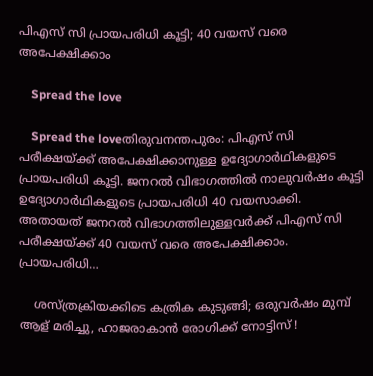പിഎസ് സി പ്രായപരിധി കൂട്ടി; 40 വയസ് വരെ അപേക്ഷിക്കാം

    Spread the love

    Spread the loveതിരുവനന്തപുരം: പിഎസ് സി പരീക്ഷയ്ക്ക് അപേക്ഷിക്കാനുള്ള ഉദ്യോഗാര്‍ഥികളുടെ പ്രായപരിധി കൂട്ടി. ജനറല്‍ വിഭാഗത്തില്‍ നാലുവര്‍ഷം കൂട്ടി ഉദ്യോഗാര്‍ഥികളുടെ പ്രായപരിധി 40 വയസാക്കി. അതായത് ജനറല്‍ വിഭാഗത്തിലുള്ളവര്‍ക്ക് പിഎസ് സി പരീക്ഷയ്ക്ക് 40 വയസ് വരെ അപേക്ഷിക്കാം.   പ്രായപരിധി…

    ശസ്ത്രക്രിയക്കിടെ കത്രിക കുടുങ്ങി; ഒരുവർഷം മുമ്പ് ആള് മരിച്ചു, ഹാജരാകാൻ രോഗിക്ക് നോട്ടിസ് !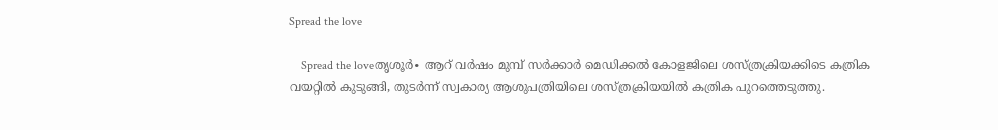Spread the love

    Spread the loveതൃശൂർ∙ ആറ് വർഷം മുമ്പ് സർക്കാർ മെഡിക്കൽ കോളജിലെ ശസ്ത്രക്രിയക്കിടെ കത്രിക വയറ്റിൽ കുടുങ്ങി, തുടർന്ന് സ്വകാര്യ ആശുപത്രിയിലെ ശസ്ത്രക്രിയയിൽ കത്രിക പുറത്തെടുത്തു.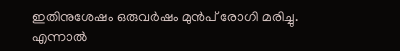ഇതിനുശേഷം ഒരുവർഷം മുൻപ് രോഗി മരിച്ചു. എന്നാൽ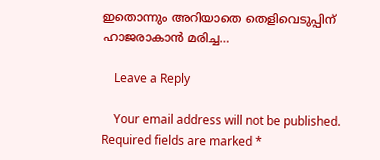ഇതൊന്നും അറിയാതെ തെളിവെടുപ്പിന് ഹാജരാകാൻ മരിച്ച…

    Leave a Reply

    Your email address will not be published. Required fields are marked *